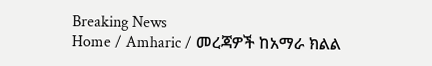Breaking News
Home / Amharic / መረጃዎች ከአማራ ክልል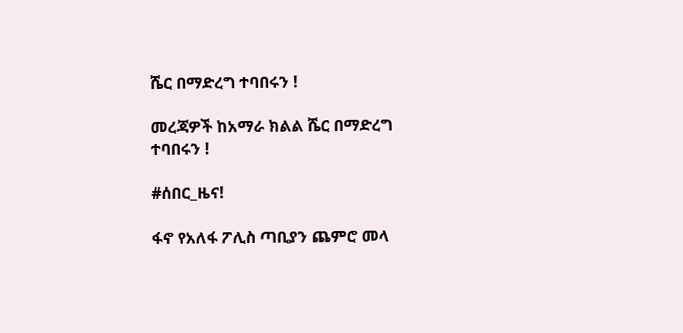ሼር በማድረግ ተባበሩን !

መረጃዎች ከአማራ ክልል ሼር በማድረግ ተባበሩን !

#ሰበር_ዜና!

ፋኖ የአለፋ ፖሊስ ጣቢያን ጨምሮ መላ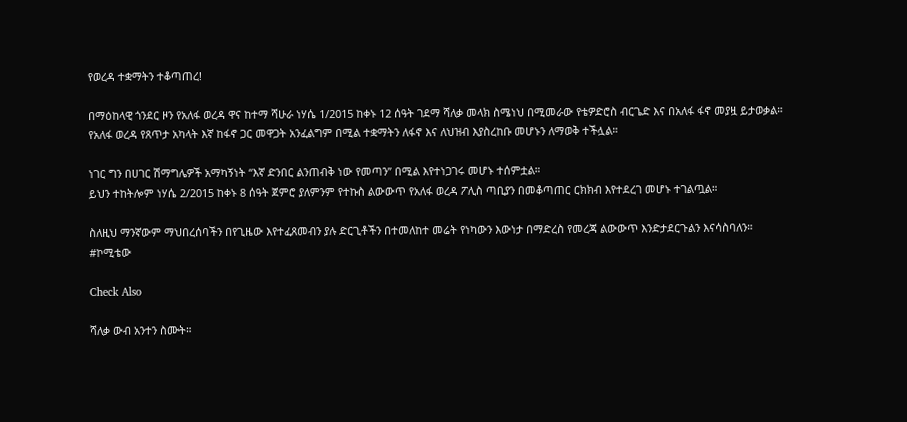የወረዳ ተቋማትን ተቆጣጠረ!

በማዕከላዊ ጎንደር ዞን የአለፋ ወረዳ ዋና ከተማ ሻሁራ ነሃሴ 1/2015 ከቀኑ 12 ሰዓት ገደማ ሻለቃ መላክ ስሜነህ በሚመራው የቴዎድሮስ ብርጌድ እና በአለፋ ፋኖ መያዟ ይታወቃል።
የአለፋ ወረዳ የጸጥታ አካላት እኛ ከፋኖ ጋር መዋጋት አንፈልግም በሚል ተቋማትን ለፋኖ እና ለህዝብ እያስረከቡ መሆኑን ለማወቅ ተችሏል።

ነገር ግን በሀገር ሽማግሌዎች አማካኝነት “እኛ ድንበር ልንጠብቅ ነው የመጣን” በሚል እየተነጋገሩ መሆኑ ተሰምቷል።
ይህን ተከትሎም ነሃሴ 2/2015 ከቀኑ 8 ሰዓት ጀምሮ ያለምንም የተኩስ ልውውጥ የአለፋ ወረዳ ፖሊስ ጣቢያን በመቆጣጠር ርክክብ እየተደረገ መሆኑ ተገልጧል።

ስለዚህ ማንኛውም ማህበረሰባችን በየጊዜው እየተፈጸመብን ያሉ ድርጊቶችን በተመለከተ መሬት የነካውን እውነታ በማድረስ የመረጃ ልውውጥ እንድታደርጉልን እናሳስባለን።
#ኮሚቴው

Check Also

ሻለቃ ውብ አንተን ስሙት።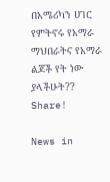በአሜሪካን ሀገር የምትኖሩ የአማራ ማህበራትና የአማራ ልጆች የት ነው ያላችሁት?? Share!

News in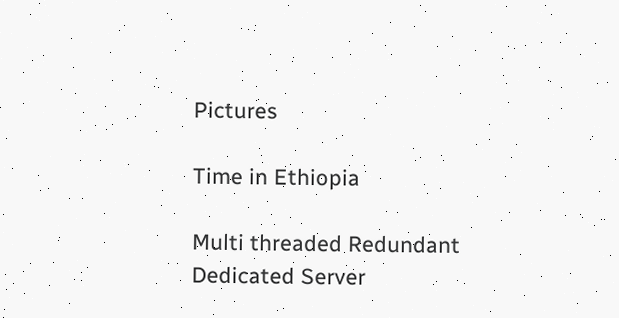Pictures

Time in Ethiopia

Multi threaded Redundant Dedicated Server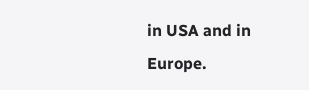in USA and in Europe.